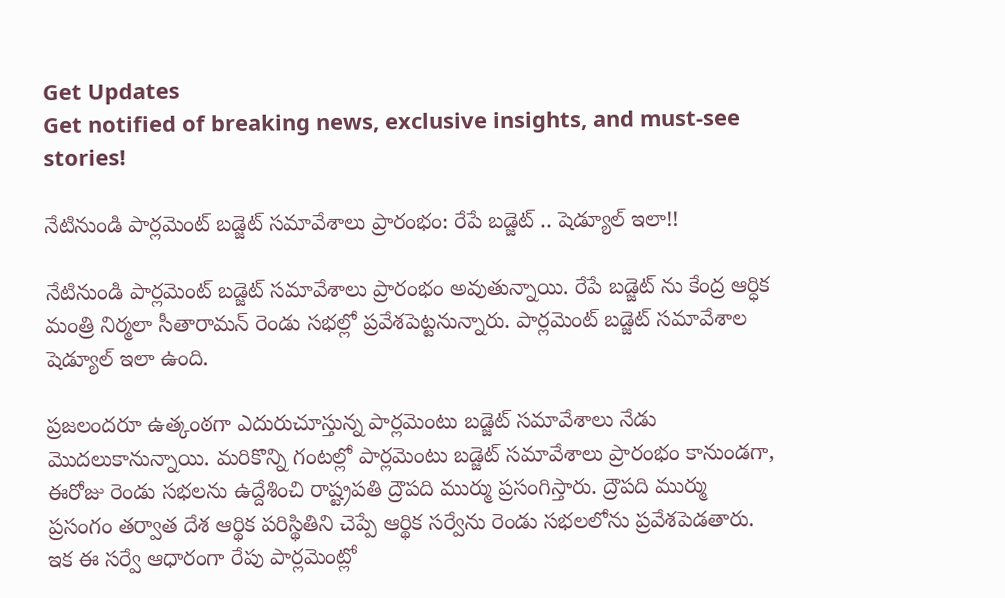Get Updates
Get notified of breaking news, exclusive insights, and must-see stories!

నేటినుండి పార్లమెంట్ బడ్జెట్ సమావేశాలు ప్రారంభం: రేపే బడ్జెట్ .. షెడ్యూల్ ఇలా!!

నేటినుండి పార్లమెంట్ బడ్జెట్ సమావేశాలు ప్రారంభం అవుతున్నాయి. రేపే బడ్జెట్ ను కేంద్ర ఆర్ధిక మంత్రి నిర్మలా సీతారామన్ రెండు సభల్లో ప్రవేశపెట్టనున్నారు. పార్లమెంట్ బడ్జెట్ సమావేశాల షెడ్యూల్ ఇలా ఉంది.

ప్రజలందరూ ఉత్కంఠగా ఎదురుచూస్తున్న పార్లమెంటు బడ్జెట్ సమావేశాలు నేడు మొదలుకానున్నాయి. మరికొన్ని గంటల్లో పార్లమెంటు బడ్జెట్ సమావేశాలు ప్రారంభం కానుండగా, ఈరోజు రెండు సభలను ఉద్దేశించి రాష్ట్రపతి ద్రౌపది ముర్ము ప్రసంగిస్తారు. ద్రౌపది ముర్ము ప్రసంగం తర్వాత దేశ ఆర్థిక పరిస్థితిని చెప్పే ఆర్థిక సర్వేను రెండు సభలలోను ప్రవేశపెడతారు. ఇక ఈ సర్వే ఆధారంగా రేపు పార్లమెంట్లో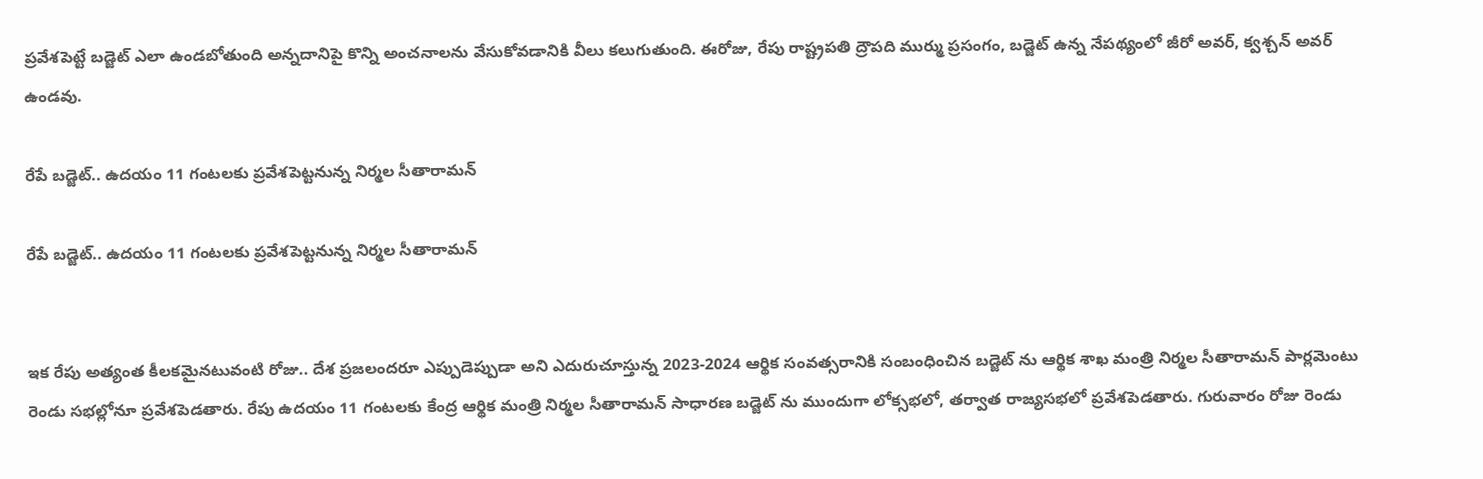ప్రవేశపెట్టే బడ్జెట్ ఎలా ఉండబోతుంది అన్నదానిపై కొన్ని అంచనాలను వేసుకోవడానికి వీలు కలుగుతుంది. ఈరోజు, రేపు రాష్ట్రపతి ద్రౌపది ముర్ము ప్రసంగం, బడ్జెట్ ఉన్న నేపథ్యంలో జీరో అవర్, క్వశ్చన్ అవర్ ఉండవు.

రేపే బడ్జెట్.. ఉదయం 11 గంటలకు ప్రవేశపెట్టనున్న నిర్మల సీతారామన్

రేపే బడ్జెట్.. ఉదయం 11 గంటలకు ప్రవేశపెట్టనున్న నిర్మల సీతారామన్


ఇక రేపు అత్యంత కీలకమైనటువంటి రోజు.. దేశ ప్రజలందరూ ఎప్పుడెప్పుడా అని ఎదురుచూస్తున్న 2023-2024 ఆర్థిక సంవత్సరానికి సంబంధించిన బడ్జెట్ ను ఆర్థిక శాఖ మంత్రి నిర్మల సీతారామన్ పార్లమెంటు రెండు సభల్లోనూ ప్రవేశపెడతారు. రేపు ఉదయం 11 గంటలకు కేంద్ర ఆర్థిక మంత్రి నిర్మల సీతారామన్ సాధారణ బడ్జెట్ ను ముందుగా లోక్సభలో, తర్వాత రాజ్యసభలో ప్రవేశపెడతారు. గురువారం రోజు రెండు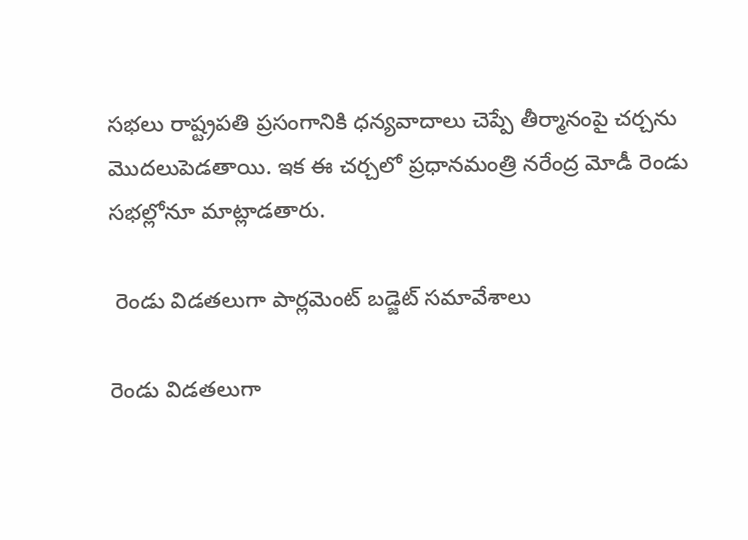సభలు రాష్ట్రపతి ప్రసంగానికి ధన్యవాదాలు చెప్పే తీర్మానంపై చర్చను మొదలుపెడతాయి. ఇక ఈ చర్చలో ప్రధానమంత్రి నరేంద్ర మోడీ రెండు సభల్లోనూ మాట్లాడతారు.

 రెండు విడతలుగా పార్లమెంట్ బడ్జెట్ సమావేశాలు

రెండు విడతలుగా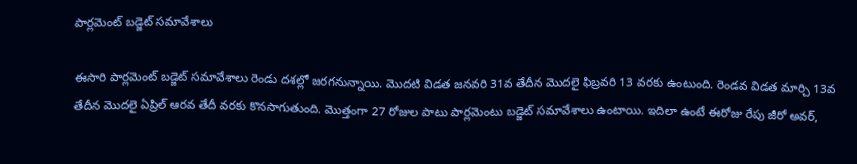పార్లమెంట్ బడ్జెట్ సమావేశాలు

ఈసారి పార్లమెంట్ బడ్జెట్ సమావేశాలు రెండు దశల్లో జరగనున్నాయి. మొదటి విడత జనవరి 31వ తేదీన మొదలై ఫిబ్రవరి 13 వరకు ఉంటుంది. రెండవ విడత మార్చి 13వ తేదీన మొదలై ఏప్రిల్ ఆరవ తేదీ వరకు కొనసాగుతుంది. మొత్తంగా 27 రోజుల పాటు పార్లమెంటు బడ్జెట్ సమావేశాలు ఉంటాయి. ఇదిలా ఉంటే ఈరోజు రేపు జీరో అవర్,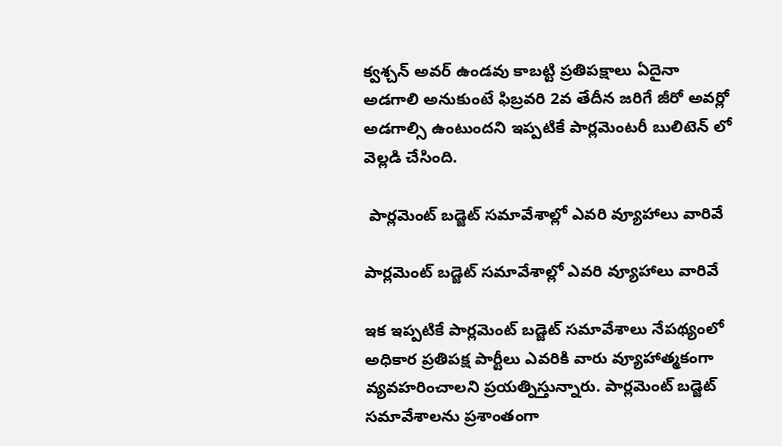క్వశ్చన్ అవర్ ఉండవు కాబట్టి ప్రతిపక్షాలు ఏదైనా అడగాలి అనుకుంటే ఫిబ్రవరి 2వ తేదీన జరిగే జీరో అవర్లో అడగాల్సి ఉంటుందని ఇప్పటికే పార్లమెంటరీ బులిటెన్ లో వెల్లడి చేసింది.

 పార్లమెంట్ బడ్జెట్ సమావేశాల్లో ఎవరి వ్యూహాలు వారివే

పార్లమెంట్ బడ్జెట్ సమావేశాల్లో ఎవరి వ్యూహాలు వారివే

ఇక ఇప్పటికే పార్లమెంట్ బడ్జెట్ సమావేశాలు నేపథ్యంలో అధికార ప్రతిపక్ష పార్టీలు ఎవరికి వారు వ్యూహాత్మకంగా వ్యవహరించాలని ప్రయత్నిస్తున్నారు. పార్లమెంట్ బడ్జెట్ సమావేశాలను ప్రశాంతంగా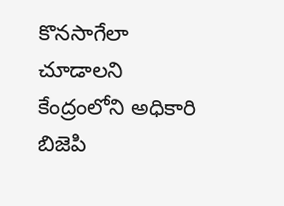కొనసాగేలా చూడాలని కేంద్రంలోని అధికారి బిజెపి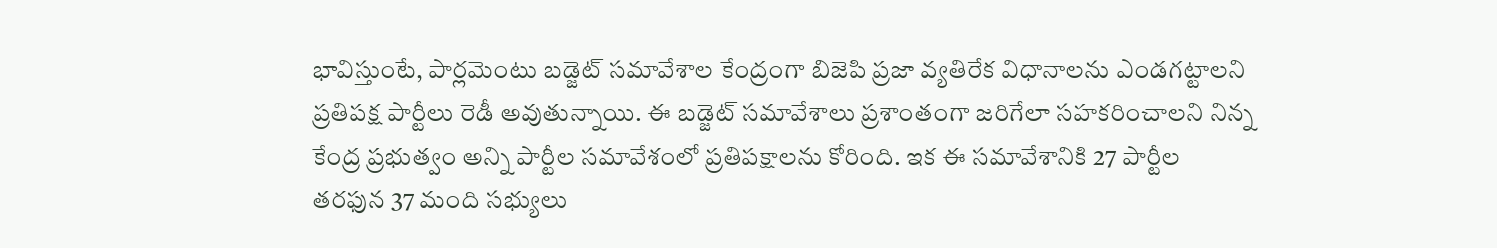భావిస్తుంటే, పార్లమెంటు బడ్జెట్ సమావేశాల కేంద్రంగా బిజెపి ప్రజా వ్యతిరేక విధానాలను ఎండగట్టాలని ప్రతిపక్ష పార్టీలు రెడీ అవుతున్నాయి. ఈ బడ్జెట్ సమావేశాలు ప్రశాంతంగా జరిగేలా సహకరించాలని నిన్న కేంద్ర ప్రభుత్వం అన్ని పార్టీల సమావేశంలో ప్రతిపక్షాలను కోరింది. ఇక ఈ సమావేశానికి 27 పార్టీల తరఫున 37 మంది సభ్యులు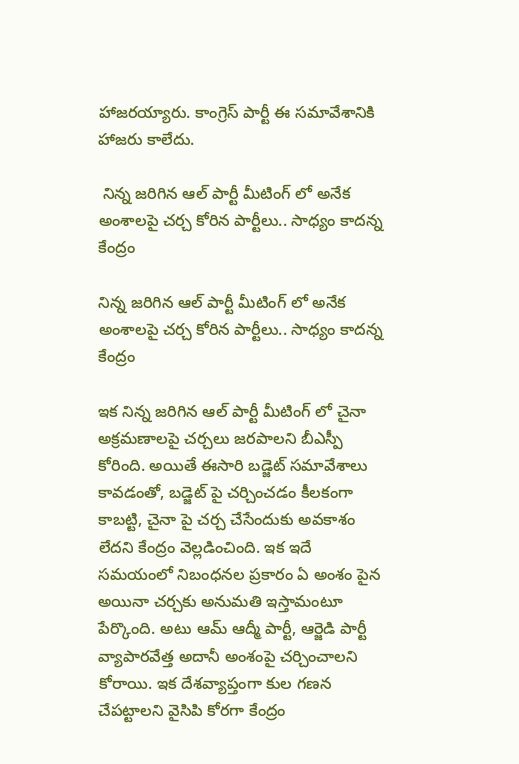హాజరయ్యారు. కాంగ్రెస్ పార్టీ ఈ సమావేశానికి హాజరు కాలేదు.

 నిన్న జరిగిన ఆల్ పార్టీ మీటింగ్ లో అనేక అంశాలపై చర్చ కోరిన పార్టీలు.. సాధ్యం కాదన్న కేంద్రం

నిన్న జరిగిన ఆల్ పార్టీ మీటింగ్ లో అనేక అంశాలపై చర్చ కోరిన పార్టీలు.. సాధ్యం కాదన్న కేంద్రం

ఇక నిన్న జరిగిన ఆల్ పార్టీ మీటింగ్ లో చైనా అక్రమణాలపై చర్చలు జరపాలని బీఎస్పీ కోరింది. అయితే ఈసారి బడ్జెట్ సమావేశాలు కావడంతో, బడ్జెట్ పై చర్చించడం కీలకంగా కాబట్టి, చైనా పై చర్చ చేసేందుకు అవకాశం లేదని కేంద్రం వెల్లడించింది. ఇక ఇదే సమయంలో నిబంధనల ప్రకారం ఏ అంశం పైన అయినా చర్చకు అనుమతి ఇస్తామంటూ పేర్కొంది. అటు ఆమ్ ఆద్మీ పార్టీ, ఆర్జెడి పార్టీ వ్యాపారవేత్త అదానీ అంశంపై చర్చించాలని కోరాయి. ఇక దేశవ్యాప్తంగా కుల గణన చేపట్టాలని వైసిపి కోరగా కేంద్రం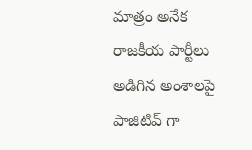మాత్రం అనేక రాజకీయ పార్టీలు అడిగిన అంశాలపై పాజిటివ్ గా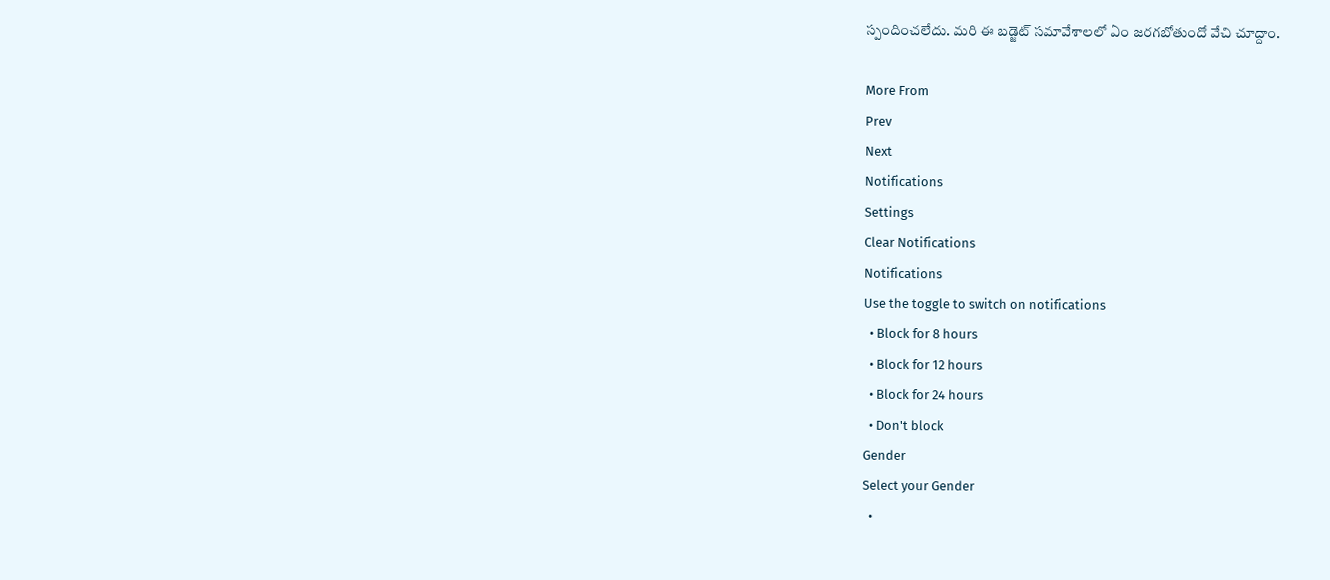స్పందించలేదు. మరి ఈ బడ్జెట్ సమావేశాలలో ఏం జరగబోతుందో వేచి చూద్దాం.

More From
Prev
Next
Notifications
Settings
Clear Notifications
Notifications
Use the toggle to switch on notifications
  • Block for 8 hours
  • Block for 12 hours
  • Block for 24 hours
  • Don't block
Gender
Select your Gender
  •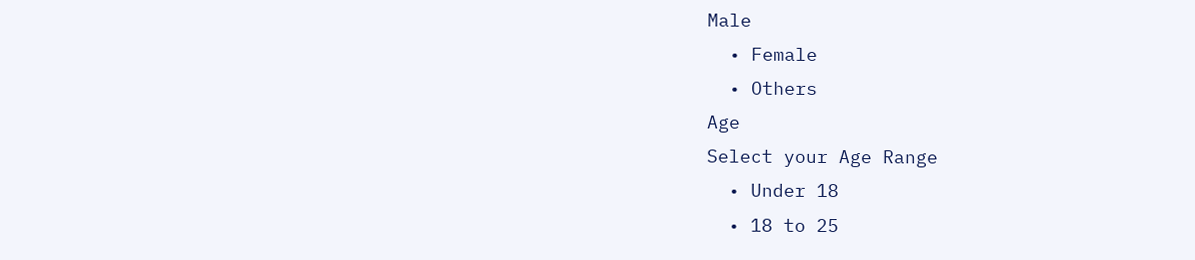Male
  • Female
  • Others
Age
Select your Age Range
  • Under 18
  • 18 to 25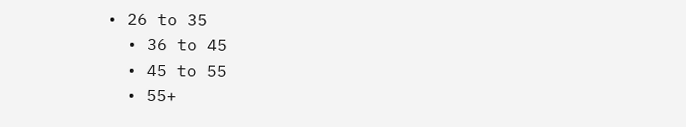• 26 to 35
  • 36 to 45
  • 45 to 55
  • 55+